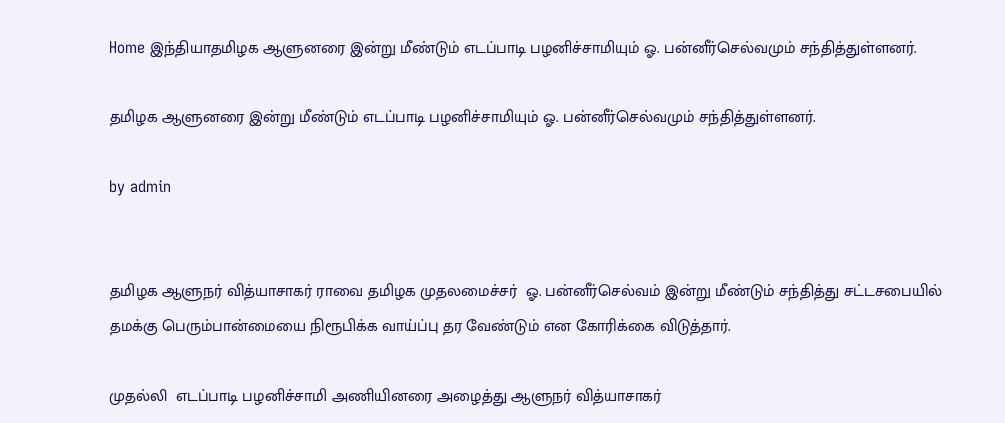Home இந்தியாதமிழக ஆளுனரை இன்று மீண்டும் எடப்பாடி பழனிச்சாமியும் ஓ. பன்னீர்செல்வமும் சந்தித்துள்ளனர்.

தமிழக ஆளுனரை இன்று மீண்டும் எடப்பாடி பழனிச்சாமியும் ஓ. பன்னீர்செல்வமும் சந்தித்துள்ளனர்.

by admin


தமிழக ஆளுநர் வித்யாசாகர் ராவை தமிழக முதலமைச்சர்  ஓ. பன்னீர்செல்வம் இன்று மீண்டும் சந்தித்து சட்டசபையில் தமக்கு பெரும்பான்மையை நிரூபிக்க வாய்ப்பு தர வேண்டும் என கோரிக்கை விடுத்தார்.

முதல்லி  எடப்பாடி பழனிச்சாமி அணியினரை அழைத்து ஆளுநர் வித்யாசாகர்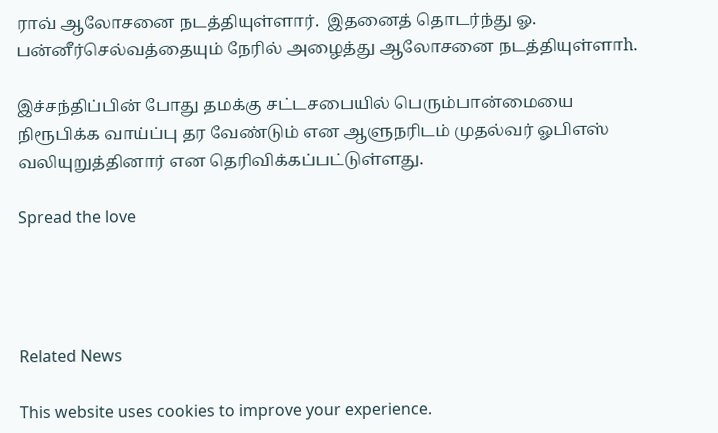ராவ் ஆலோசனை நடத்தியுள்ளார்.  இதனைத் தொடர்ந்து ஓ. பன்னீர்செல்வத்தையும் நேரில் அழைத்து ஆலோசனை நடத்தியுள்ளாh.

இச்சந்திப்பின் போது தமக்கு சட்டசபையில் பெரும்பான்மையை நிரூபிக்க வாய்ப்பு தர வேண்டும் என ஆளுநரிடம் முதல்வர் ஓபிஎஸ் வலியுறுத்தினார் என தெரிவிக்கப்பட்டுள்ளது.

Spread the love




Related News

This website uses cookies to improve your experience.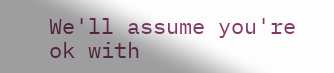We'll assume you're ok with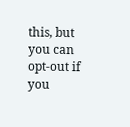this, but you can opt-out if you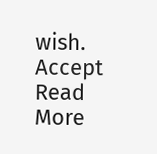wish. Accept Read More